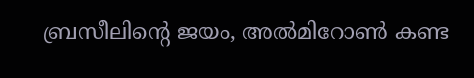ബ്രസീലിന്റെ ജയം, അൽമിറോൺ കണ്ട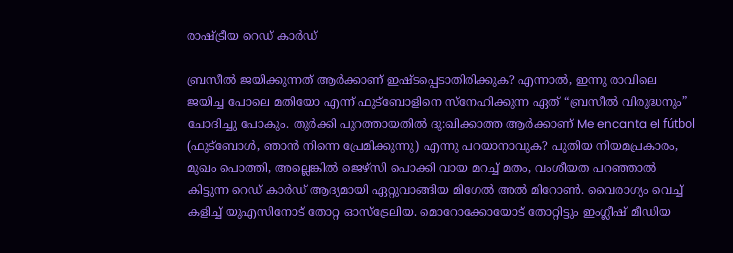രാഷ്ട്രീയ റെഡ് കാർഡ്

ബ്രസീൽ ജയിക്കുന്നത് ആർക്കാണ് ഇഷ്ടപ്പെടാതിരിക്കുക? എന്നാൽ, ഇന്നു രാവിലെ ജയിച്ച പോലെ മതിയോ എന്ന് ഫുട്ബോളിനെ സ്നേഹിക്കുന്ന ഏത് “ബ്രസീൽ വിരുദ്ധനും” ചോദിച്ചു പോകും. തുർക്കി പുറത്തായതിൽ ദു:ഖിക്കാത്ത ആർക്കാണ് Me encanta el fútbol (ഫുട്ബോൾ, ഞാൻ നിന്നെ പ്രേമിക്കുന്നു) എന്നു പറയാനാവുക? പുതിയ നിയമപ്രകാരം, മുഖം പൊത്തി, അല്ലെങ്കിൽ ജെഴ്സി പൊക്കി വായ മറച്ച് മതം, വംശീയത പറഞ്ഞാൽ കിട്ടുന്ന റെഡ് കാർഡ് ആദ്യമായി ഏറ്റുവാങ്ങിയ മിഗേൽ അൽ മിറോൺ. വൈരാഗ്യം വെച്ച് കളിച്ച് യുഎസിനോട് തോറ്റ ഓസ്ട്രേലിയ. മൊറോക്കോയോട് തോറ്റിട്ടും ഇംഗ്ലീഷ് മീഡിയ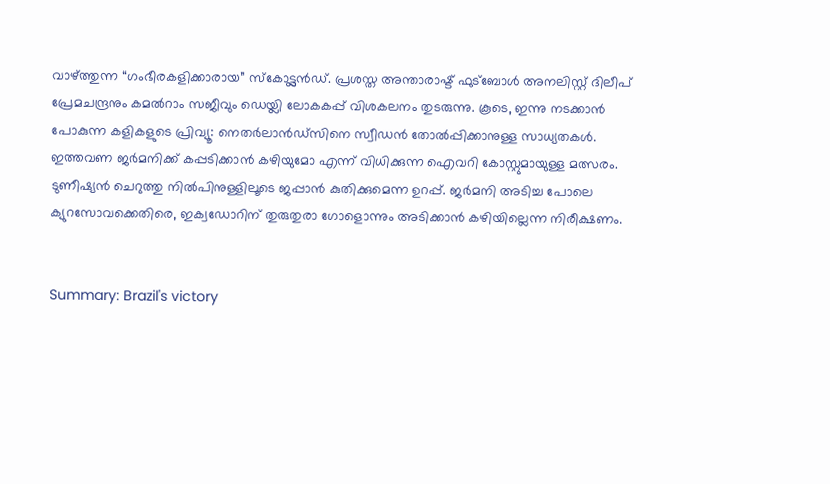വാഴ്ത്തുന്ന “ഗംഭീരകളിക്കാരായ” സ്കോട്ട്ലൻഡ്. പ്രശസ്ത അന്താരാഷ്ട് ഫുട്ബോൾ അനലിസ്റ്റ് ദിലീപ് പ്രേമചന്ദ്രനും കമൽറാം സജീവും ഡെയ്ലി ലോകകപ്പ് വിശകലനം തുടരുന്നു. കൂടെ, ഇന്നു നടക്കാൻ പോകുന്ന കളികളുടെ പ്രിവ്യൂ: നെതർലാൻഡ്സിനെ സ്വീഡൻ തോൽപ്പിക്കാനുള്ള സാധ്യതകൾ. ഇത്തവണ ജർമനിക്ക് കപ്പടിക്കാൻ കഴിയുമോ എന്ന് വിധിക്കുന്ന ഐവറി കോസ്റ്റുമായുള്ള മത്സരം. ടുണീഷ്യൻ ചെറുത്തു നിൽപിനുള്ളിലൂടെ ജപ്പാൻ കുതിക്കുമെന്ന ഉറപ്പ്. ജർമനി അടിച്ച പോലെ ക്യുറസോവക്കെതിരെ, ഇക്വഡോറിന് തുരുതുരാ ഗോളൊന്നും അടിക്കാൻ കഴിയില്ലെന്ന നിരീക്ഷണം.


Summary: Brazil's victory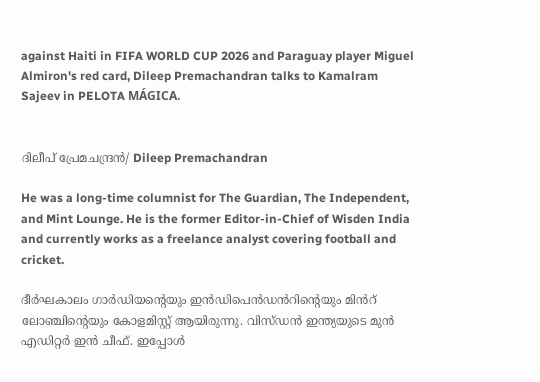against Haiti in FIFA WORLD CUP 2026 and Paraguay player Miguel Almiron's red card, Dileep Premachandran talks to Kamalram Sajeev in PELOTA MÁGICA.


ദിലീപ് പ്രേമചന്ദ്രൻ/ Dileep Premachandran

He was a long-time columnist for The Guardian, The Independent, and Mint Lounge. He is the former Editor-in-Chief of Wisden India and currently works as a freelance analyst covering football and cricket.

ദീർഘകാലം ഗാർഡിയന്റെയും ഇൻഡിപെൻഡൻറിന്റെയും മിൻറ് ലോഞ്ചിന്റെയും കോളമിസ്റ്റ് ആയിരുന്നു. വിസ്ഡൻ ഇന്ത്യയുടെ മുൻ എഡിറ്റർ ഇൻ ചീഫ്. ഇപ്പോൾ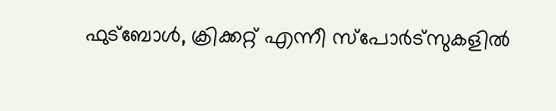ഫുട്ബോൾ, ക്രിക്കറ്റ് എന്നീ സ്‌പോർട്‌സുകളിൽ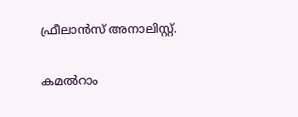ഫ്രീലാൻസ് അനാലിസ്റ്റ്.

കമൽറാം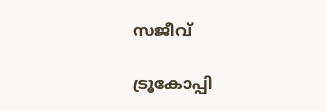സജീവ്

ട്രൂകോപ്പി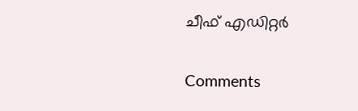ചീഫ് എഡിറ്റർ

Comments